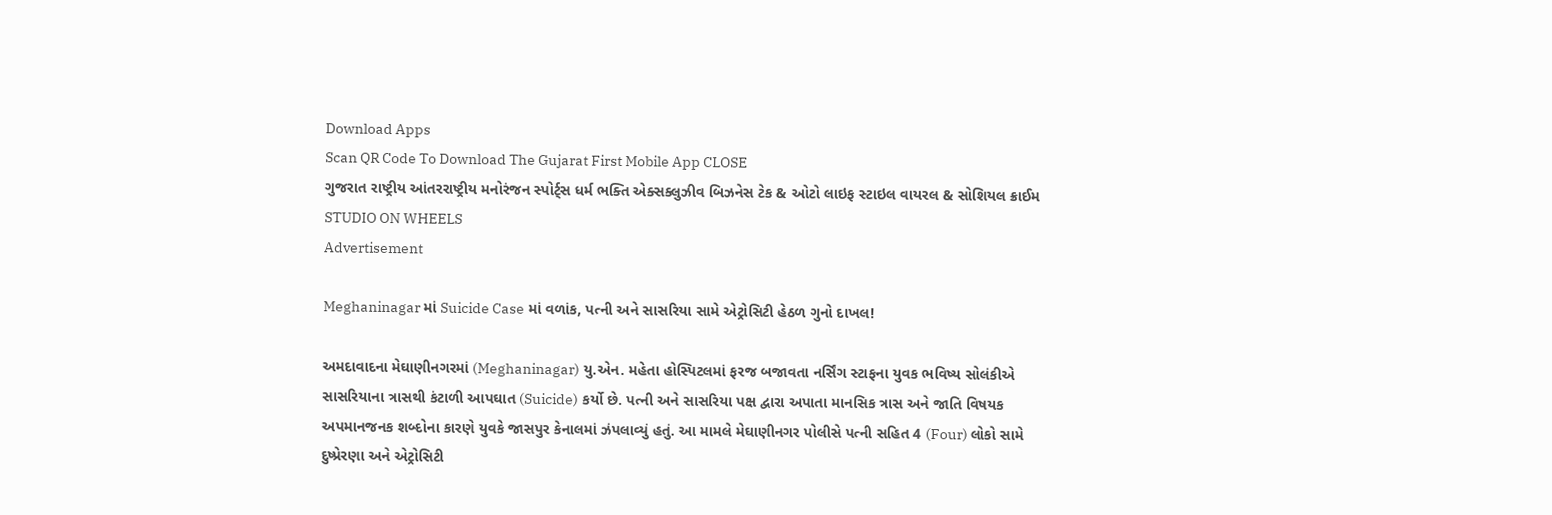Download Apps
Scan QR Code To Download The Gujarat First Mobile App CLOSE
ગુજરાત રાષ્ટ્રીય આંતરરાષ્ટ્રીય મનોરંજન સ્પોર્ટ્સ ધર્મ ભક્તિ એક્સક્લુઝીવ બિઝનેસ ટેક & ઓટો લાઇફ સ્ટાઇલ વાયરલ & સોશિયલ ક્રાઈમ STUDIO ON WHEELS
Advertisement

Meghaninagar માં Suicide Case માં વળાંક, પત્ની અને સાસરિયા સામે એટ્રોસિટી હેઠળ ગુનો દાખલ!

અમદાવાદના મેઘાણીનગરમાં (Meghaninagar) યુ.એન. મહેતા હોસ્પિટલમાં ફરજ બજાવતા નર્સિંગ સ્ટાફના યુવક ભવિષ્ય સોલંકીએ સાસરિયાના ત્રાસથી કંટાળી આપઘાત (Suicide) કર્યો છે. પત્ની અને સાસરિયા પક્ષ દ્વારા અપાતા માનસિક ત્રાસ અને જાતિ વિષયક અપમાનજનક શબ્દોના કારણે યુવકે જાસપુર કેનાલમાં ઝંપલાવ્યું હતું. આ મામલે મેઘાણીનગર પોલીસે પત્ની સહિત 4 (Four) લોકો સામે દુષ્પ્રેરણા અને એટ્રોસિટી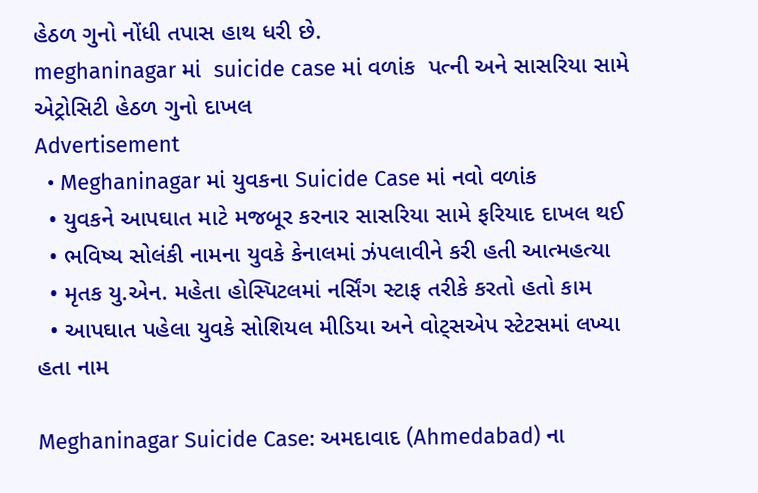હેઠળ ગુનો નોંધી તપાસ હાથ ધરી છે.
meghaninagar માં  suicide case માં વળાંક  પત્ની અને સાસરિયા સામે એટ્રોસિટી હેઠળ ગુનો દાખલ
Advertisement
  • Meghaninagar માં યુવકના Suicide Case માં નવો વળાંક
  • યુવકને આપઘાત માટે મજબૂર કરનાર સાસરિયા સામે ફરિયાદ દાખલ થઈ
  • ભવિષ્ય સોલંકી નામના યુવકે કેનાલમાં ઝંપલાવીને કરી હતી આત્મહત્યા
  • મૃતક યુ.એન. મહેતા હોસ્પિટલમાં નર્સિંગ સ્ટાફ તરીકે કરતો હતો કામ
  • આપઘાત પહેલા યુવકે સોશિયલ મીડિયા અને વોટ્સએપ સ્ટેટસમાં લખ્યા હતા નામ

Meghaninagar Suicide Case: અમદાવાદ (Ahmedabad) ના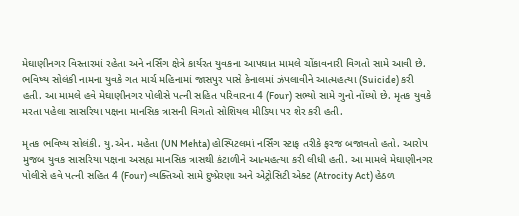મેઘાણીનગર વિસ્તારમાં રહેતા અને નર્સિંગ ક્ષેત્રે કાર્યરત યુવકના આપઘાત મામલે ચોંકાવનારી વિગતો સામે આવી છે. ભવિષ્ય સોલંકી નામના યુવકે ગત માર્ચ મહિનામાં જાસપુર પાસે કેનાલમાં ઝંપલાવીને આત્મહત્યા (Suicide) કરી હતી. આ મામલે હવે મેઘાણીનગર પોલીસે પત્ની સહિત પરિવારના 4 (Four) સભ્યો સામે ગુનો નોંધ્યો છે. મૃતક યુવકે મરતા પહેલા સાસરિયા પક્ષના માનસિક ત્રાસની વિગતો સોશિયલ મીડિયા પર શેર કરી હતી.

મૃતક ભવિષ્ય સોલંકી. યુ.એન. મહેતા (UN Mehta) હોસ્પિટલમાં નર્સિંગ સ્ટાફ તરીકે ફરજ બજાવતો હતો. આરોપ મુજબ યુવક સાસરિયા પક્ષના અસહ્ય માનસિક ત્રાસથી કંટાળીને આત્મહત્યા કરી લીધી હતી. આ મામલે મેઘાણીનગર પોલીસે હવે પત્ની સહિત 4 (Four) વ્યક્તિઓ સામે દુષ્પ્રેરણા અને એટ્રોસિટી એક્ટ (Atrocity Act) હેઠળ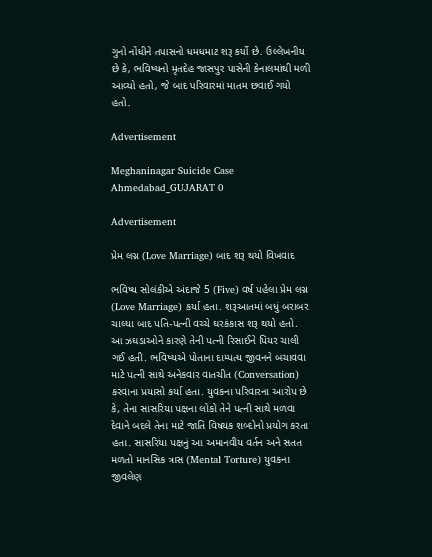ગુનો નોંધીને તપાસનો ધમધમાટ શરૂ કર્યો છે. ઉલ્લેખનીય છે કે, ભવિષ્યનો મૃતદેહ જાસપુર પાસેની કેનાલમાંથી મળી આવ્યો હતો, જે બાદ પરિવારમાં માતમ છવાઈ ગયો હતો.

Advertisement

Meghaninagar Suicide Case Ahmedabad_GUJARAT 0

Advertisement

પ્રેમ લગ્ન (Love Marriage) બાદ શરૂ થયો વિખવાદ

ભવિષ્ય સોલંકીએ અંદાજે 5 (Five) વર્ષ પહેલા પ્રેમ લગ્ન (Love Marriage) કર્યા હતા. શરૂઆતમાં બધું બરાબર ચાલ્યા બાદ પતિ-પત્ની વચ્ચે ઘરકંકાસ શરૂ થયો હતો. આ ઝઘડાઓને કારણે તેની પત્ની રિસાઈને પિયર ચાલી ગઈ હતી. ભવિષ્યએ પોતાના દામ્પત્ય જીવનને બચાવવા માટે પત્ની સાથે અનેકવાર વાતચીત (Conversation) કરવાના પ્રયાસો કર્યા હતા. યુવકના પરિવારના આરોપ છે કે, તેના સાસરિયા પક્ષના લોકો તેને પત્ની સાથે મળવા દેવાને બદલે તેના માટે જાતિ વિષયક શબ્દોનો પ્રયોગ કરતા હતા. સાસરિયા પક્ષનું આ અમાનવીય વર્તન અને સતત મળતો માનસિક ત્રાસ (Mental Torture) યુવકના જીવલેણ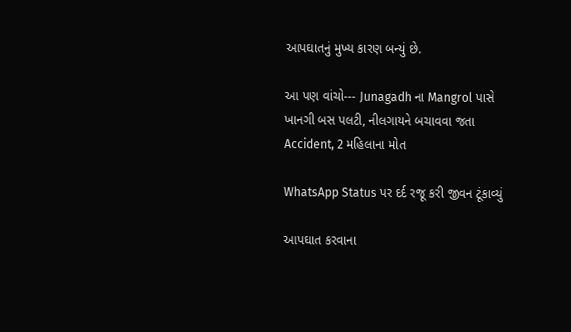આપઘાતનું મુખ્ય કારણ બન્યું છે.

આ પણ વાંચો--- Junagadh ના Mangrol પાસે ખાનગી બસ પલટી, નીલગાયને બચાવવા જતા Accident, 2 મહિલાના મોત

WhatsApp Status પર દર્દ રજૂ કરી જીવન ટૂંકાવ્યું

આપઘાત કરવાના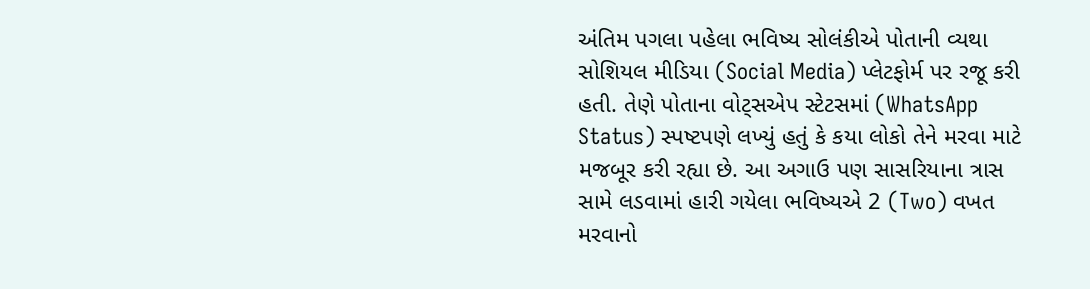અંતિમ પગલા પહેલા ભવિષ્ય સોલંકીએ પોતાની વ્યથા સોશિયલ મીડિયા (Social Media) પ્લેટફોર્મ પર રજૂ કરી હતી. તેણે પોતાના વોટ્સએપ સ્ટેટસમાં (WhatsApp Status) સ્પષ્ટપણે લખ્યું હતું કે કયા લોકો તેને મરવા માટે મજબૂર કરી રહ્યા છે. આ અગાઉ પણ સાસરિયાના ત્રાસ સામે લડવામાં હારી ગયેલા ભવિષ્યએ 2 (Two) વખત મરવાનો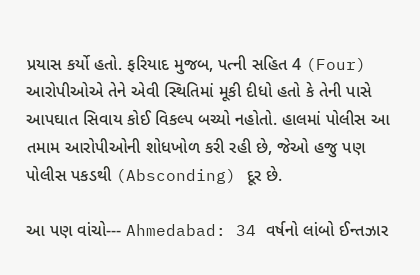પ્રયાસ કર્યો હતો. ફરિયાદ મુજબ, પત્ની સહિત 4 (Four) આરોપીઓએ તેને એવી સ્થિતિમાં મૂકી દીધો હતો કે તેની પાસે આપઘાત સિવાય કોઈ વિકલ્પ બચ્યો નહોતો. હાલમાં પોલીસ આ તમામ આરોપીઓની શોધખોળ કરી રહી છે, જેઓ હજુ પણ પોલીસ પકડથી (Absconding) દૂર છે.

આ પણ વાંચો--- Ahmedabad: 34 વર્ષનો લાંબો ઈન્તઝાર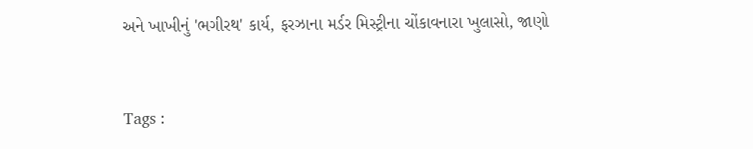અને ખાખીનું 'ભગીરથ' કાર્ય, ફરઝાના મર્ડર મિસ્ટ્રીના ચોંકાવનારા ખુલાસો, જાણો



Tags :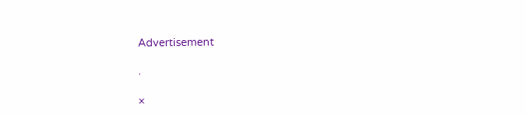Advertisement

.

×